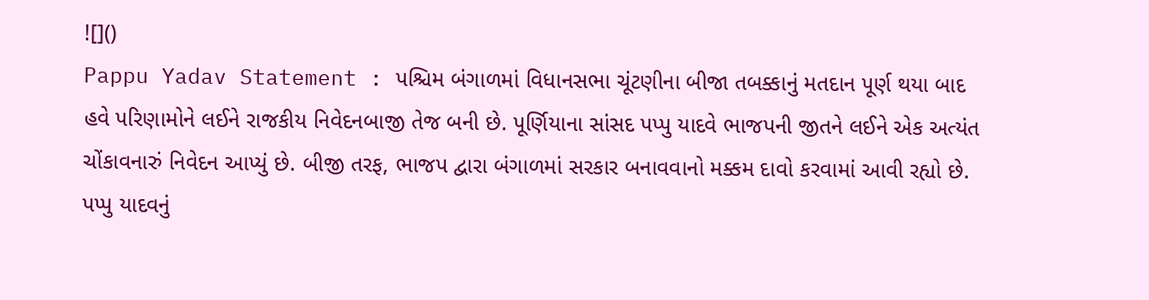![]()
Pappu Yadav Statement : પશ્ચિમ બંગાળમાં વિધાનસભા ચૂંટણીના બીજા તબક્કાનું મતદાન પૂર્ણ થયા બાદ હવે પરિણામોને લઈને રાજકીય નિવેદનબાજી તેજ બની છે. પૂર્ણિયાના સાંસદ પપ્પુ યાદવે ભાજપની જીતને લઈને એક અત્યંત ચોંકાવનારું નિવેદન આપ્યું છે. બીજી તરફ, ભાજપ દ્વારા બંગાળમાં સરકાર બનાવવાનો મક્કમ દાવો કરવામાં આવી રહ્યો છે.
પપ્પુ યાદવનું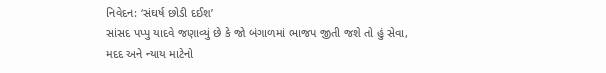નિવેદન: ‘સંઘર્ષ છોડી દઈશ’
સાંસદ પપ્પુ યાદવે જણાવ્યું છે કે જો બંગાળમાં ભાજપ જીતી જશે તો હું સેવા, મદદ અને ન્યાય માટેનો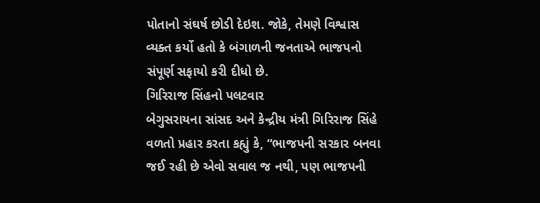પોતાનો સંઘર્ષ છોડી દેઇશ. જોકે, તેમણે વિશ્વાસ વ્યક્ત કર્યો હતો કે બંગાળની જનતાએ ભાજપનો સંપૂર્ણ સફાયો કરી દીધો છે.
ગિરિરાજ સિંહનો પલટવાર
બેગુસરાયના સાંસદ અને કેન્દ્રીય મંત્રી ગિરિરાજ સિંહે વળતો પ્રહાર કરતા કહ્યું કે, “ભાજપની સરકાર બનવા જઈ રહી છે એવો સવાલ જ નથી, પણ ભાજપની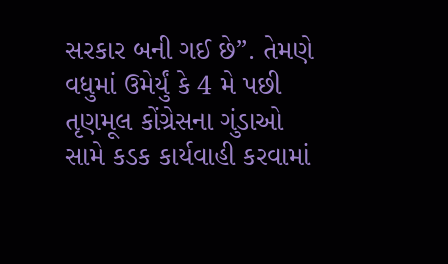સરકાર બની ગઈ છે”. તેમણે વધુમાં ઉમેર્યું કે 4 મે પછી તૃણમૂલ કોંગ્રેસના ગુંડાઓ સામે કડક કાર્યવાહી કરવામાં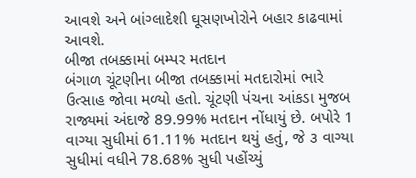આવશે અને બાંગ્લાદેશી ઘૂસણખોરોને બહાર કાઢવામાં આવશે.
બીજા તબક્કામાં બમ્પર મતદાન
બંગાળ ચૂંટણીના બીજા તબક્કામાં મતદારોમાં ભારે ઉત્સાહ જોવા મળ્યો હતો. ચૂંટણી પંચના આંકડા મુજબ રાજ્યમાં અંદાજે 89.99% મતદાન નોંધાયું છે. બપોરે 1 વાગ્યા સુધીમાં 61.11% મતદાન થયું હતું, જે ૩ વાગ્યા સુધીમાં વધીને 78.68% સુધી પહોંચ્યું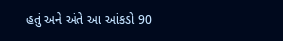હતું અને અંતે આ આંકડો 90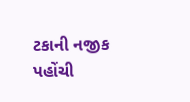ટકાની નજીક પહોંચી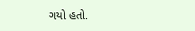ગયો હતો.